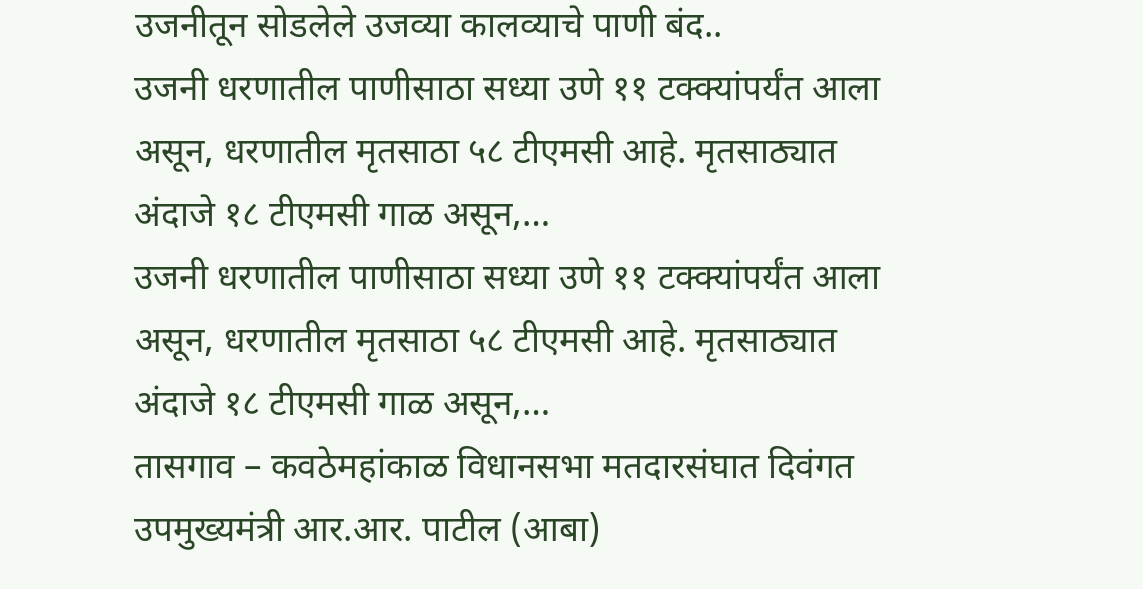उजनीतून सोडलेले उजव्या कालव्याचे पाणी बंद..
उजनी धरणातील पाणीसाठा सध्या उणे ११ टक्क्यांपर्यंत आला असून, धरणातील मृतसाठा ५८ टीएमसी आहे. मृतसाठ्यात अंदाजे १८ टीएमसी गाळ असून,…
उजनी धरणातील पाणीसाठा सध्या उणे ११ टक्क्यांपर्यंत आला असून, धरणातील मृतसाठा ५८ टीएमसी आहे. मृतसाठ्यात अंदाजे १८ टीएमसी गाळ असून,…
तासगाव – कवठेमहांकाळ विधानसभा मतदारसंघात दिवंगत उपमुख्यमंत्री आर.आर. पाटील (आबा)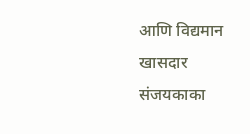आणि विद्यमान खासदार संजयकाका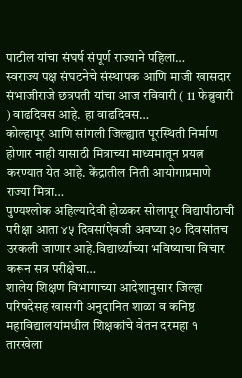पाटील यांचा संघर्ष संपूर्ण राज्याने पहिला…
स्वराज्य पक्ष संघटनेचे संस्थापक आणि माजी खासदार संभाजीराजे छत्रपती यांचा आज रविवारी ( 11 फेब्रुवारी ) वाढदिवस आहे. हा वाढदिवस…
कोल्हापूर आणि सांगली जिल्ह्यात पूरस्थिती निर्माण होणार नाही यासाठी मित्राच्या माध्यमातून प्रयत्न करण्यात येत आहे. केंद्रातील निती आयोगाप्रमाणे राज्या मित्रा…
पुण्यश्लोक अहिल्यादेवी होळकर सोलापूर विद्यापीठाची परीक्षा आता ४५ दिवसांऐवजी अवघ्या ३० दिवसांतच उरकली जाणार आहे.विद्यार्थ्यांच्या भविष्याचा विचार करून सत्र परीक्षेचा…
शालेय शिक्षण विभागाच्या आदेशानुसार जिल्हा परिषदेसह खासगी अनुदानित शाळा व कनिष्ठ महाविद्यालयांमधील शिक्षकांचे वेतन दरमहा १ तारखेला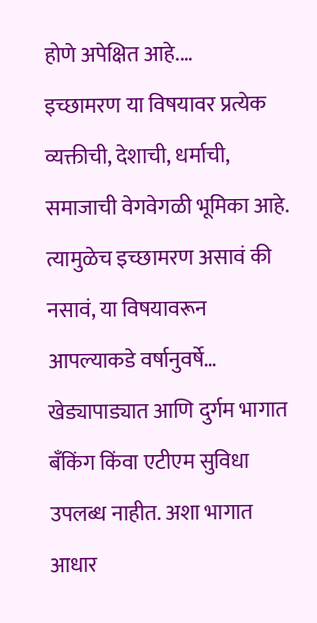होणे अपेक्षित आहे.…
इच्छामरण या विषयावर प्रत्येक व्यक्तीची, देशाची, धर्माची, समाजाची वेगवेगळी भूमिका आहे. त्यामुळेच इच्छामरण असावं की नसावं, या विषयावरून आपल्याकडे वर्षानुवर्षे…
खेड्यापाड्यात आणि दुर्गम भागात बँकिंग किंवा एटीएम सुविधा उपलब्ध नाहीत. अशा भागात आधार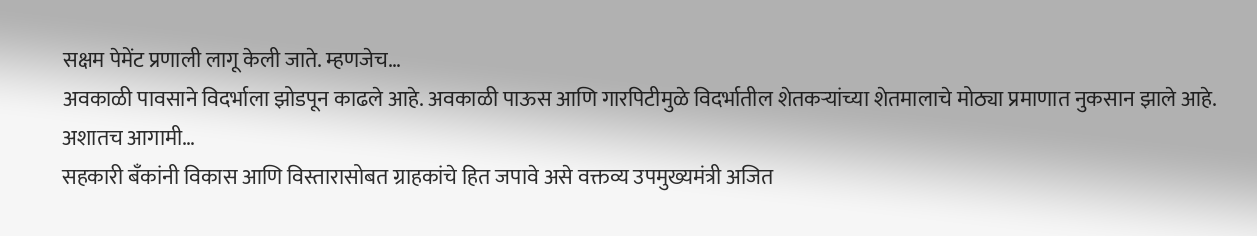सक्षम पेमेंट प्रणाली लागू केली जाते. म्हणजेच…
अवकाळी पावसाने विदर्भाला झोडपून काढले आहे. अवकाळी पाऊस आणि गारपिटीमुळे विदर्भातील शेतकऱ्यांच्या शेतमालाचे मोठ्या प्रमाणात नुकसान झाले आहे. अशातच आगामी…
सहकारी बँकांनी विकास आणि विस्तारासोबत ग्राहकांचे हित जपावे असे वक्तव्य उपमुख्यमंत्री अजित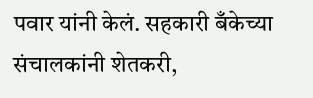पवार यांनी केलं. सहकारी बँकेच्या संचालकांनी शेतकरी,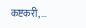कष्टकरी,…